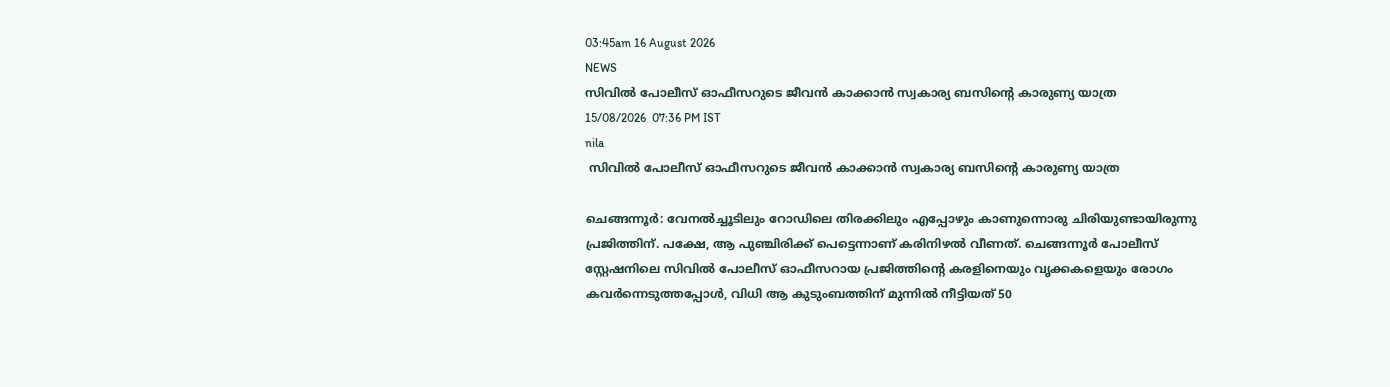03:45am 16 August 2026
NEWS
സിവിൽ പോലീസ് ഓഫീസറുടെ ജീവൻ കാക്കാൻ സ്വകാര്യ ബസിന്റെ കാരുണ്യ യാത്ര
15/08/2026  07:36 PM IST
nila
 സിവിൽ പോലീസ് ഓഫീസറുടെ ജീവൻ കാക്കാൻ സ്വകാര്യ ബസിന്റെ കാരുണ്യ യാത്ര

ചെങ്ങന്നൂർ: വേനൽച്ചൂടിലും റോഡിലെ തിരക്കിലും എപ്പോഴും കാണുന്നൊരു ചിരിയുണ്ടായിരുന്നു പ്രജിത്തിന്. പക്ഷേ, ആ പുഞ്ചിരിക്ക് പെട്ടെന്നാണ് കരിനിഴൽ വീണത്. ചെങ്ങന്നൂർ പോലീസ് സ്റ്റേഷനിലെ സിവിൽ പോലീസ് ഓഫീസറായ പ്രജിത്തിന്റെ കരളിനെയും വൃക്കകളെയും രോഗം കവർന്നെടുത്തപ്പോൾ, വിധി ആ കുടുംബത്തിന് മുന്നിൽ നീട്ടിയത് 50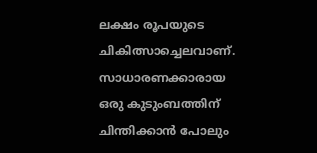ലക്ഷം രൂപയുടെ ചികിത്സാച്ചെലവാണ്. സാധാരണക്കാരായ ഒരു കുടുംബത്തിന് ചിന്തിക്കാൻ പോലും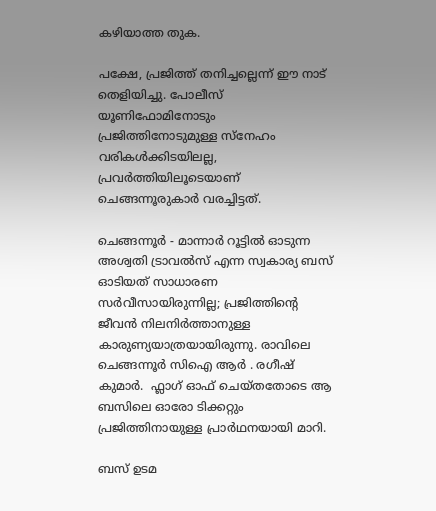കഴിയാത്ത തുക.

പക്ഷേ, പ്രജിത്ത് തനിച്ചല്ലെന്ന് ഈ നാട് തെളിയിച്ചു. പോലീസ് യൂണിഫോമിനോടും പ്രജിത്തിനോടുമുള്ള സ്നേഹം വരികൾക്കിടയിലല്ല, പ്രവർത്തിയിലൂടെയാണ് ചെങ്ങന്നൂരുകാർ വരച്ചിട്ടത്.

ചെങ്ങന്നൂർ - മാന്നാർ റൂട്ടിൽ ഓടുന്ന അശ്വതി ട്രാവൽസ് എന്ന സ്വകാര്യ ബസ് ഓടിയത് സാധാരണ സർവീസായിരുന്നില്ല; പ്രജിത്തിന്റെ ജീവൻ നിലനിർത്താനുള്ള കാരുണ്യയാത്രയായിരുന്നു. രാവിലെ ചെങ്ങന്നൂർ സിഐ ആർ . രഗീഷ് കുമാർ.  ഫ്ലാഗ് ഓഫ് ചെയ്തതോടെ ആ ബസിലെ ഓരോ ടിക്കറ്റും പ്രജിത്തിനായുള്ള പ്രാർഥനയായി മാറി.

ബസ് ഉടമ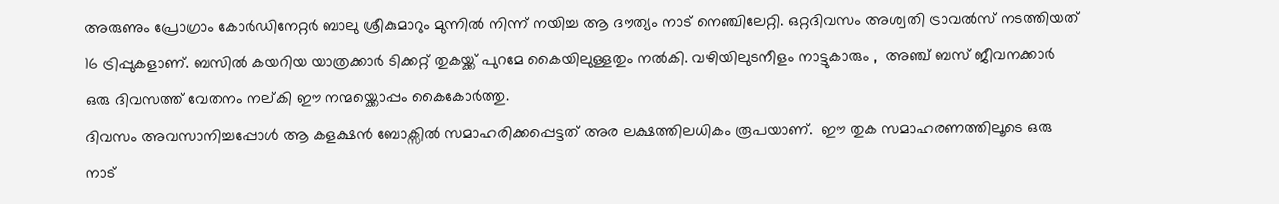അരുണും പ്രോഗ്രാം കോർഡിനേറ്റർ ബാലു ശ്രീകുമാറും മുന്നിൽ നിന്ന് നയിച്ച ആ ദൗത്യം നാട് നെഞ്ചിലേറ്റി. ഒറ്റദിവസം അശ്വതി ട്രാവൽസ് നടത്തിയത് 16 ട്രിപ്പുകളാണ്. ബസിൽ കയറിയ യാത്രക്കാർ ടിക്കറ്റ് തുകയ്ക്ക് പുറമേ കൈയിലുള്ളതും നൽകി. വഴിയിലുടനീളം നാട്ടുകാരും ,  അഞ്ച് ബസ് ജീവനക്കാർ ഒരു ദിവസത്ത് വേതനം നല്കി ഈ നന്മയ്ക്കൊപ്പം കൈകോർത്തു.
ദിവസം അവസാനിച്ചപ്പോൾ ആ കളക്ഷൻ ബോക്സിൽ സമാഹരിക്കപ്പെട്ടത് അര ലക്ഷത്തിലധികം രൂപയാണ്.  ഈ തുക സമാഹരണത്തിലൂടെ ഒരു നാട്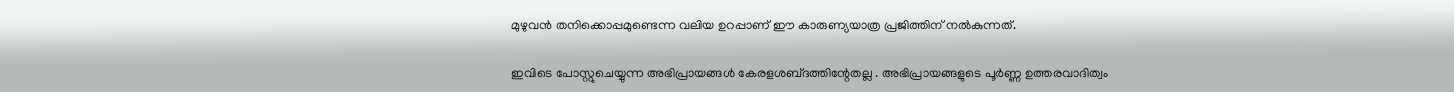മുഴുവൻ തനിക്കൊപ്പമുണ്ടെന്ന വലിയ ഉറപ്പാണ് ഈ കാരുണ്യയാത്ര പ്രജിത്തിന് നൽകുന്നത്.

ഇവിടെ പോസ്റ്റുചെയ്യുന്ന അഭിപ്രായങ്ങള്‍ കേരളശബ്‌ദത്തിന്റേതല്ല . അഭിപ്രായങ്ങളുടെ പൂര്‍ണ്ണ ഉത്തരവാദിത്വം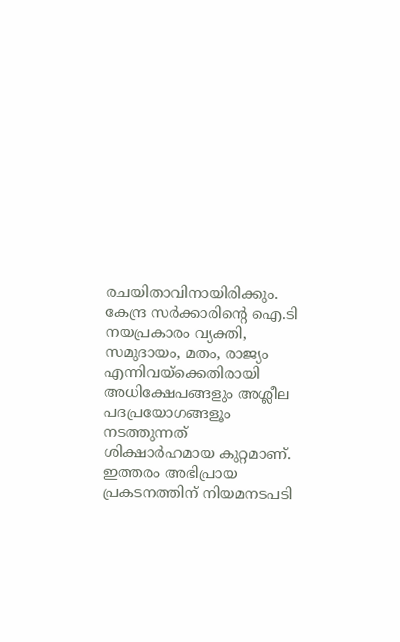രചയിതാവിനായിരിക്കും. കേന്ദ്ര സർക്കാരിന്റെ ഐ.ടി നയപ്രകാരം വ്യക്തി, സമുദായം, മതം, രാജ്യം എന്നിവയ്ക്കെതിരായി അധിക്ഷേപങ്ങളും അശ്ലീല പദപ്രയോഗങ്ങളൂം നടത്തുന്നത് ശിക്ഷാര്‍ഹമായ കുറ്റമാണ്. ഇത്തരം അഭിപ്രായ പ്രകടനത്തിന് നിയമനടപടി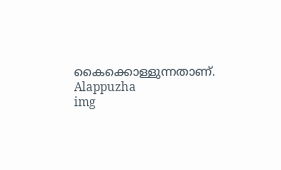കൈക്കൊള്ളുന്നതാണ്.
Alappuzha
img